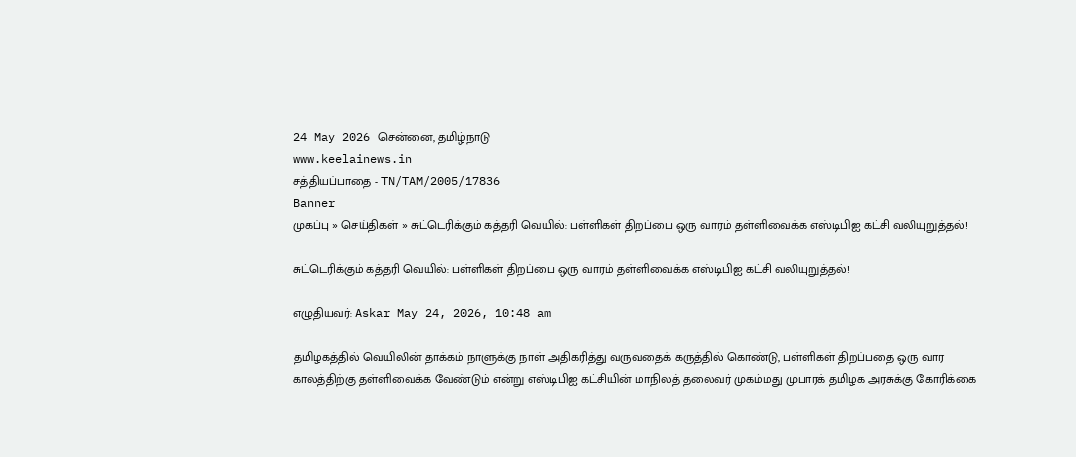24 May 2026 சென்னை, தமிழ்நாடு
www.keelainews.in
சத்தியப்பாதை - TN/TAM/2005/17836
Banner
முகப்பு » செய்திகள் » சுட்டெரிக்கும் கத்தரி வெயில்: பள்ளிகள் திறப்பை ஒரு வாரம் தள்ளிவைக்க எஸ்டிபிஐ கட்சி வலியுறுத்தல்!

சுட்டெரிக்கும் கத்தரி வெயில்: பள்ளிகள் திறப்பை ஒரு வாரம் தள்ளிவைக்க எஸ்டிபிஐ கட்சி வலியுறுத்தல்!

எழுதியவர்: Askar May 24, 2026, 10:48 am

தமிழகத்தில் வெயிலின் தாக்கம் நாளுக்கு நாள் அதிகரித்து வருவதைக் கருத்தில் கொண்டு, பள்ளிகள் திறப்பதை ஒரு வார காலத்திற்கு தள்ளிவைக்க வேண்டும் என்று எஸ்டிபிஐ கட்சியின் மாநிலத் தலைவர் முகம்மது முபாரக் தமிழக அரசுக்கு கோரிக்கை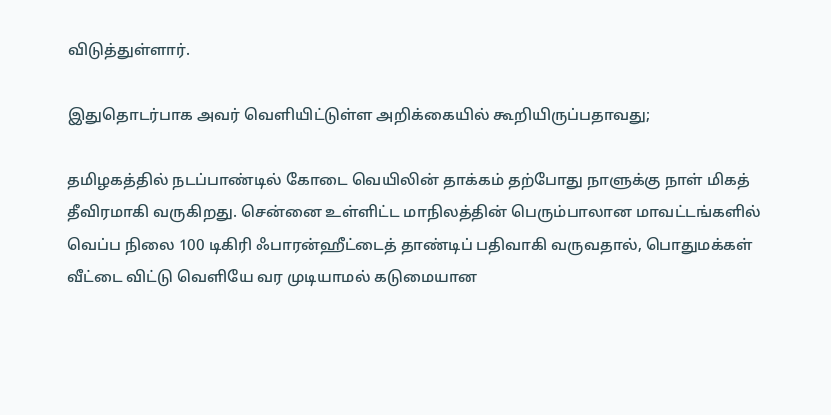விடுத்துள்ளார்.

இதுதொடர்பாக அவர் வெளியிட்டுள்ள அறிக்கையில் கூறியிருப்பதாவது;

தமிழகத்தில் நடப்பாண்டில் கோடை வெயிலின் தாக்கம் தற்போது நாளுக்கு நாள் மிகத் தீவிரமாகி வருகிறது. சென்னை உள்ளிட்ட மாநிலத்தின் பெரும்பாலான மாவட்டங்களில் வெப்ப நிலை 100 டிகிரி ஃபாரன்ஹீட்டைத் தாண்டிப் பதிவாகி வருவதால், பொதுமக்கள் வீட்டை விட்டு வெளியே வர முடியாமல் கடுமையான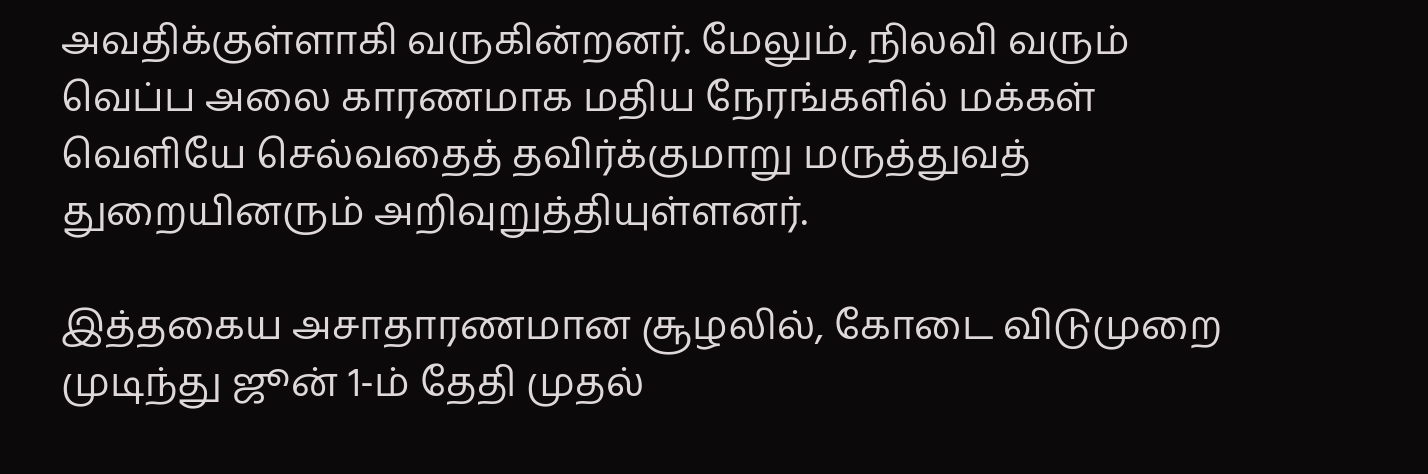அவதிக்குள்ளாகி வருகின்றனர். மேலும், நிலவி வரும் வெப்ப அலை காரணமாக மதிய நேரங்களில் மக்கள் வெளியே செல்வதைத் தவிர்க்குமாறு மருத்துவத் துறையினரும் அறிவுறுத்தியுள்ளனர்.

இத்தகைய அசாதாரணமான சூழலில், கோடை விடுமுறை முடிந்து ஜூன் 1-ம் தேதி முதல்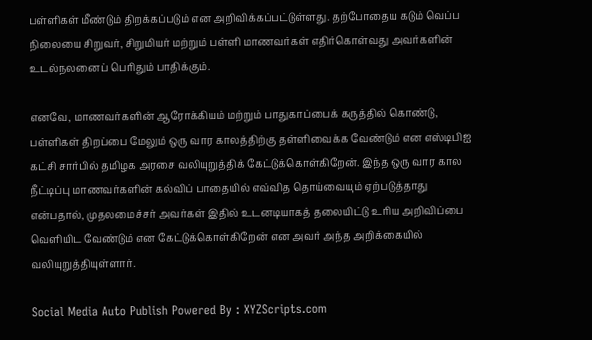பள்ளிகள் மீண்டும் திறக்கப்படும் என அறிவிக்கப்பட்டுள்ளது. தற்போதைய கடும் வெப்ப நிலையை சிறுவர், சிறுமியர் மற்றும் பள்ளி மாணவர்கள் எதிர்கொள்வது அவர்களின் உடல்நலனைப் பெரிதும் பாதிக்கும்.

எனவே, மாணவர்களின் ஆரோக்கியம் மற்றும் பாதுகாப்பைக் கருத்தில் கொண்டு, பள்ளிகள் திறப்பை மேலும் ஒரு வார காலத்திற்கு தள்ளிவைக்க வேண்டும் என எஸ்டிபிஐ கட்சி சார்பில் தமிழக அரசை வலியுறுத்திக் கேட்டுக்கொள்கிறேன். இந்த ஒரு வார கால நீட்டிப்பு மாணவர்களின் கல்விப் பாதையில் எவ்வித தொய்வையும் ஏற்படுத்தாது என்பதால், முதலமைச்சர் அவர்கள் இதில் உடனடியாகத் தலையிட்டு உரிய அறிவிப்பை வெளியிட வேண்டும் என கேட்டுக்கொள்கிறேன் என அவர் அந்த அறிக்கையில் வலியுறுத்தியுள்ளார்.

Social Media Auto Publish Powered By : XYZScripts.com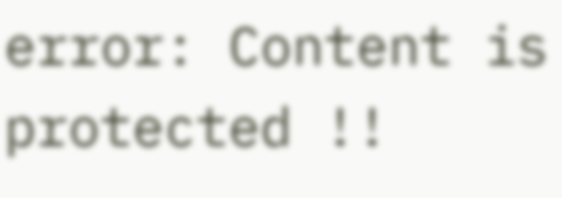error: Content is protected !!